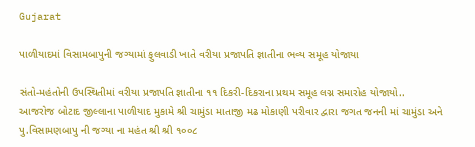Gujarat

પાળીયાદમાં વિસામબાપુની જગ્યામાં ફુલવાડી ખાતે વરીયા પ્રજાપતિ જ્ઞાતીના ભવ્ય સમૂહ યોજાયા

સંતો-મહંતોની ઉપસ્થિતીમાં વરીયા પ્રજાપતિ જ્ઞાતીના ૧૧ દિકરી-દિકરાના પ્રથમ સમૂહ લગ્ન સમારોહ યોજાયો..
આજરોજ બોટાદ જીલ્લાના પાળીયાદ મુકામે શ્રી ચામુંડા માતાજી મઢ મોકાણી પરીવાર દ્વારા જગત જનની માં ચામુંડા અને પુ.વિસામણબાપુ ની જગ્યા ના મહંત શ્રી શ્રી ૧૦૦૮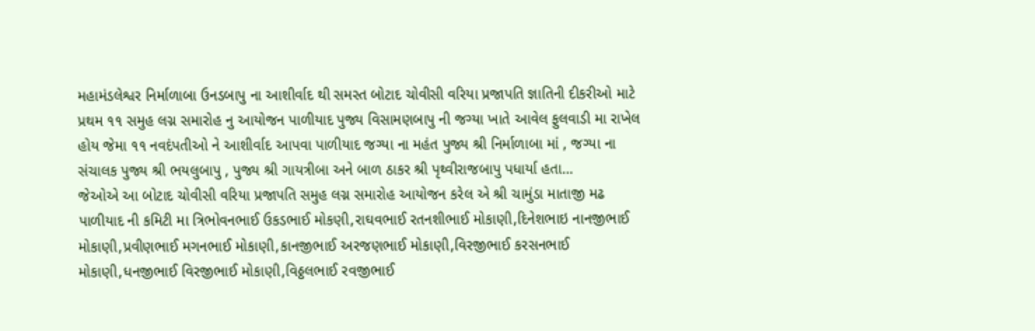મહામંડલેશ્વર નિર્માળાબા ઉનડબાપુ ના આશીર્વાદ થી સમસ્ત બોટાદ ચોવીસી વરિયા પ્રજાપતિ જ્ઞાતિની દીકરીઓ માટે પ્રથમ ૧૧ સમુહ લગ્ન સમારોહ નુ આયોજન પાળીયાદ પુજ્ય વિસામણબાપુ ની જગ્યા ખાતે આવેલ ફુલવાડી મા રાખેલ હોય જેમા ૧૧ નવદંપતીઓ ને આશીર્વાદ આપવા પાળીયાદ જગ્યા ના મહંત પુજ્ય શ્રી નિર્માળાબા માં , જગ્યા ના સંચાલક પુજ્ય શ્રી ભયલુબાપુ , પુજ્ય શ્રી ગાયત્રીબા અને બાળ ઠાકર શ્રી પૃથ્વીરાજબાપુ પધાર્યા હતા…
જેઓએ આ બોટાદ ચોવીસી વરિયા પ્રજાપતિ સમુહ લગ્ન સમારોહ આયોજન કરેલ એ શ્રી ચામુંડા માતાજી મઢ પાળીયાદ ની કમિટી મા ત્રિભોવનભાઈ ઉકડભાઈ મોકણી,રાઘવભાઈ રતનશીભાઈ મોકાણી,દિનેશભાઇ નાનજીભાઈ મોકાણી,પ્રવીણભાઈ મગનભાઈ મોકાણી,કાનજીભાઈ અરજણભાઈ મોકાણી,વિરજીભાઈ કરસનભાઈ મોકાણી,ધનજીભાઈ વિરજીભાઈ મોકાણી,વિઠ્ઠલભાઈ રવજીભાઈ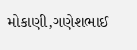મોકાણી,ગણેશભાઈ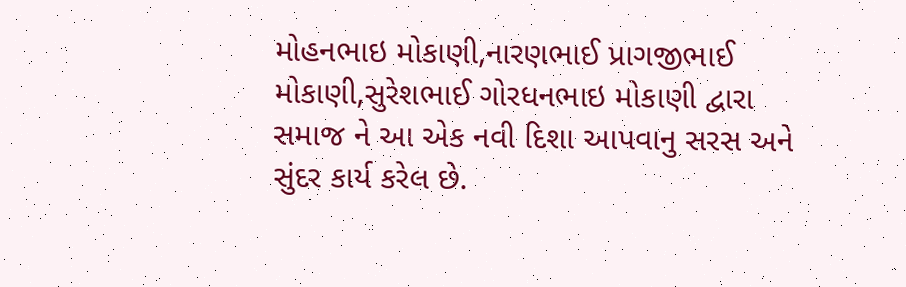મોહનભાઇ મોકાણી,નારણભાઈ પ્રાગજીભાઈ મોકાણી,સુરેશભાઈ ગોરધનભાઇ મોકાણી દ્વારા સમાજ ને આ એક નવી દિશા આપવાનુ સરસ અને સુંદર કાર્ય કરેલ છે.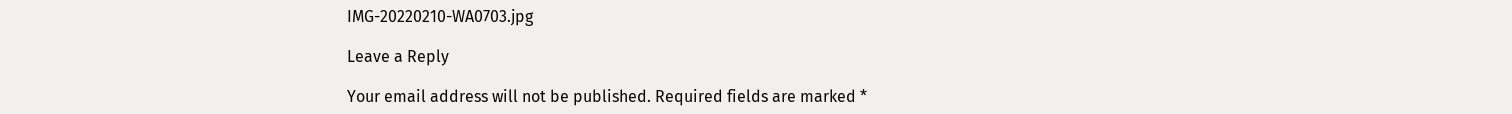IMG-20220210-WA0703.jpg

Leave a Reply

Your email address will not be published. Required fields are marked *